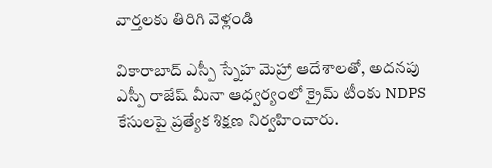వార్తలకు తిరిగి వెళ్లండి

వికారాబాద్ ఎస్పీ స్నేహ మెహ్రా ఆదేశాలతో, అదనపు ఎస్పీ రాజేష్ మీనా ఆధ్వర్యంలో క్రైమ్ టీంకు NDPS కేసులపై ప్రత్యేక శిక్షణ నిర్వహించారు.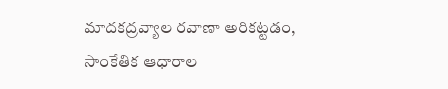మాదకద్రవ్యాల రవాణా అరికట్టడం, సాంకేతిక ఆధారాల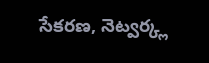సేకరణ, నెట్వర్క్ల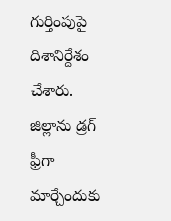గుర్తింపుపై దిశానిర్దేశం చేశారు.
జిల్లాను డ్రగ్ ఫ్రీగా మార్చేందుకు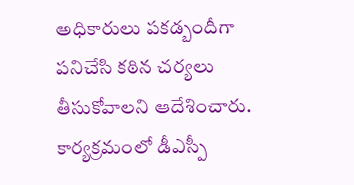అధికారులు పకడ్బందీగా పనిచేసి కఠిన చర్యలు తీసుకోవాలని ఆదేశించారు. కార్యక్రమంలో డీఎస్పీ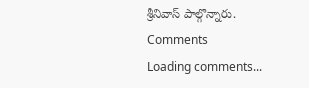శ్రీనివాస్ పాల్గొన్నారు.
Comments
Loading comments...